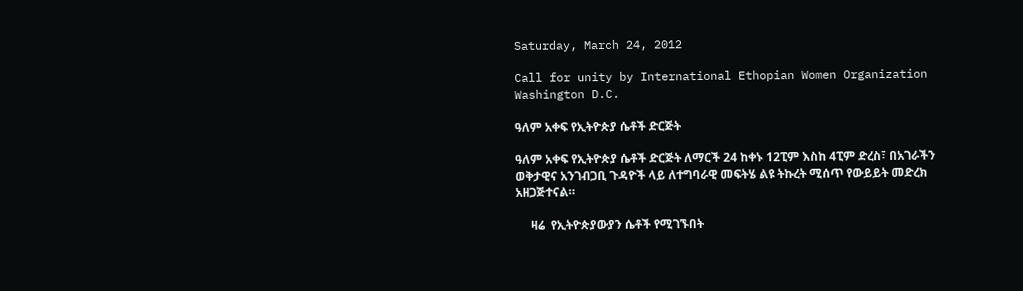Saturday, March 24, 2012

Call for unity by International Ethopian Women Organization Washington D.C.

ዓለም አቀፍ የኢትዮጵያ ሴቶች ድርጅት

ዓለም አቀፍ የኢትዮጵያ ሴቶች ድርጅት ለማርች 24 ከቀኑ 12ፒም እስከ 4ፒም ድረስ፣ በአገራችን ወቅታዊና አንገብጋቢ ጉዳዮች ላይ ለተግባራዊ መፍትሄ ልዩ ትኩረት ሚሰጥ የውይይት መድረክ አዘጋጅተናል።

     ዛሬ  የኢትዮጵያውያን ሴቶች የሚገኙበት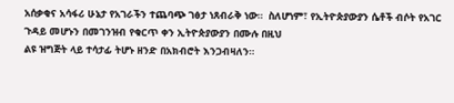አሰቃቂና አሳፋሪ ሁኔታ የአገራችን ተጨባጭ ገፅታ ነጸብራቅ ነው።  ስለሆነም፣ የኢትዮጵያውያን ሴቶች ብሶት የአገር ጉዳይ መሆኑን በመገንዝብ የቁርጥ ቀን ኢትዮጵያውያን በሙሉ በዚህ
ልዩ ዝግጅት ላይ ተሳታፊ ትሆኑ ዘንድ በአክብሮት እንጋብዛለን።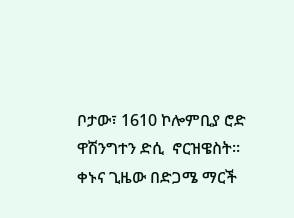ቦታው፣ 1610 ኮሎምቢያ ሮድ ዋሽንግተን ድሲ  ኖርዝዌስት።
ቀኑና ጊዜው በድጋሜ ማርች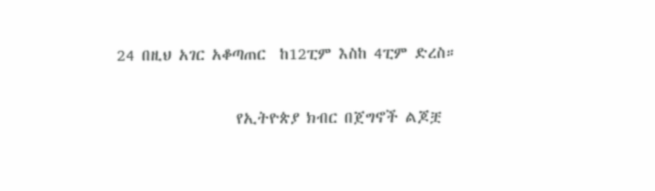24 በዚህ አገር አቆጣጠር  ከ12ፒም እስከ 4ፒም ድረስ።

                 የኢትዮጵያ ክብር በጀግኖች ልጆቿ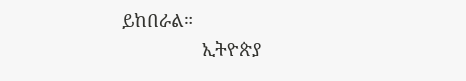ይከበራል።
                ኢትዮጵያ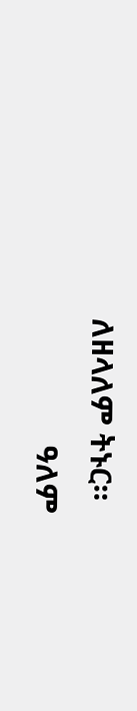ለዘላለም ትኑር።
                ዓለም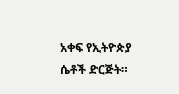አቀፍ የኢትዮጵያ ሴቶች ድርጅት።